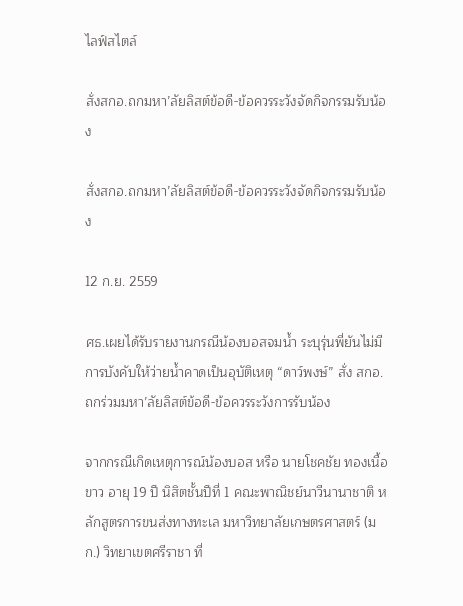ไลฟ์สไตล์

สั่งสกอ.ถกมหา’ลัยลิสต์ข้อดี-ข้อควรระวังจัดกิจกรรมรับน้อง

สั่งสกอ.ถกมหา’ลัยลิสต์ข้อดี-ข้อควรระวังจัดกิจกรรมรับน้อง

12 ก.ย. 2559

ศธ.เผยได้รับรายงานกรณีน้องบอสจมน้ำ ระบุรุ่นพี่ยันไม่มีการบังคับให้ว่ายน้ำคาดเป็นอุบัติเหตุ “ดาว์พงษ์” สั่ง สกอ.ถกร่วมมหา’ลัยลิสต์ข้อดี-ข้อควรระวังการรับน้อง

จากกรณีเกิดเหตุการณ์น้องบอส หรือ นายโชคชัย ทองเนื้อขาว อายุ 19 ปี นิสิตชั้นปีที่ 1 คณะพาณิชย์นาวีนานาชาติ หลักสูตรการขนส่งทางทะเล มหาวิทยาลัยเกษตรศาสตร์ (มก.) วิทยาเขตศรีราชา ที่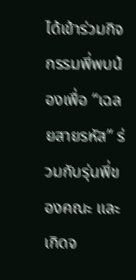ได้เข้าร่วมกิจกรรมพี่พบน้องเพื่อ “เฉลยสายรหัส” ร่วมกับรุ่นพี่ของคณะ และเกิดจ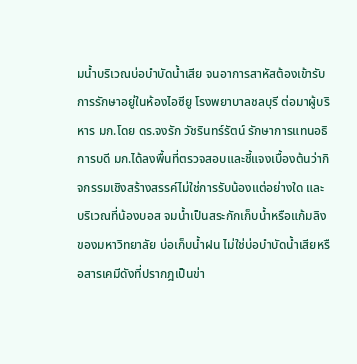มน้ำบริเวณบ่อบำบัดน้ำเสีย จนอาการสาหัสต้องเข้ารับการรักษาอยู่ในห้องไอซียู โรงพยาบาลชลบุรี ต่อมาผู้บริหาร มก.โดย ดร.จงรัก วัชรินทร์รัตน์ รักษาการแทนอธิการบดี มก.ได้ลงพื้นที่ตรวจสอบและชี้แจงเบื้องต้นว่ากิจกรรมเชิงสร้างสรรค์ไม่ใช่การรับน้องแต่อย่างใด และบริเวณที่น้องบอส จมน้ำเป็นสระกักเก็บน้ำหรือแก้มลิงของมหาวิทยาลัย บ่อเก็บน้ำฝน ไม่ใช่บ่อบำบัดน้ำเสียหรือสารเคมีดังที่ปรากฎเป็นข่า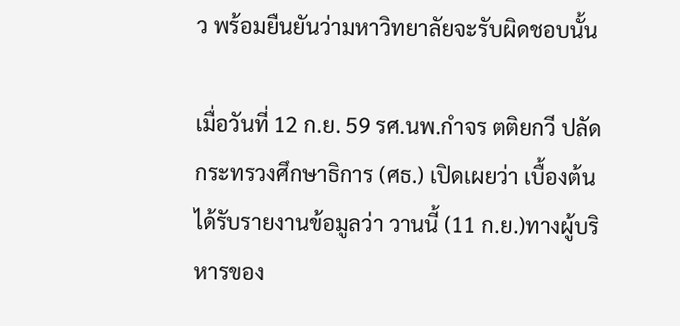ว พร้อมยืนยันว่ามหาวิทยาลัยจะรับผิดชอบนั้น

เมื่อวันที่ 12 ก.ย. 59 รศ.นพ.กำจร ตติยกวี ปลัดกระทรวงศึกษาธิการ (ศธ.) เปิดเผยว่า เบื้องต้นได้รับรายงานข้อมูลว่า วานนี้ (11 ก.ย.)ทางผู้บริหารของ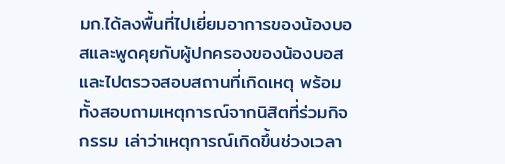มก.ได้ลงพื้นที่ไปเยี่ยมอาการของน้องบอสและพูดคุยกับผู้ปกครองของน้องบอส และไปตรวจสอบสถานที่เกิดเหตุ พร้อมทั้งสอบถามเหตุการณ์จากนิสิตที่ร่วมกิจกรรม เล่าว่าเหตุการณ์เกิดขึ้นช่วงเวลา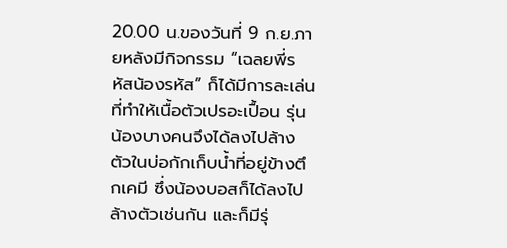20.00 น.ของวันที่ 9 ก.ย.ภายหลังมีกิจกรรม “เฉลยพี่รหัสน้องรหัส” ก็ได้มีการละเล่นที่ทำให้เนื้อตัวเปรอะเปื้อน รุ่นน้องบางคนจึงได้ลงไปล้างตัวในบ่อกักเก็บน้ำที่อยู่ข้างตึกเคมี ซึ่งน้องบอสก็ได้ลงไปล้างตัวเช่นกัน และก็มีรุ่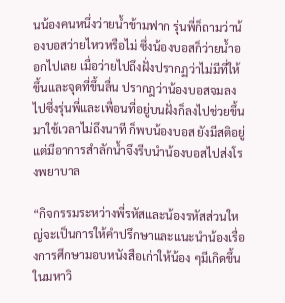นน้องคนหนึ่งว่ายน้ำข้ามฟาก รุ่นพี่ก็ถามว่าน้องบอสว่ายไหวหรือไม่ ซึ่งน้องบอสก็ว่ายน้ำออกไปเลย เมื่อว่ายไปถึงฝั่งปรากฏว่าไม่มีที่ให้ขึ้นและจุดที่ขึ้นลื่น ปรากฎว่าน้องบอสจมลงไปซึ่งรุ่นพี่และเพื่อนที่อยู่บนฝั่งก็ลงไปช่วยขึ้นมาใช้เวลาไม่ถึงนาที ก็พบน้องบอส ยังมีสติอยู่แต่มีอาการสำลักน้ำจึงรีบนำน้องบอสไปส่งโรงพยาบาล

“กิจกรรมระหว่างพี่รหัสและน้องรหัสส่วนใหญ่จะเป็นการให้คำปรึกษาและแนะนำน้องเรื่องการศึกษามอบหนังสือเก่าให้น้อง ๆมีเกิดขึ้นในมหาวิ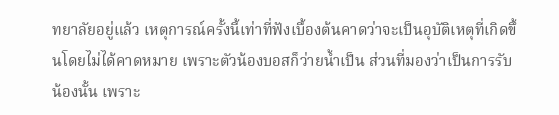ทยาลัยอยู่แล้ว เหตุการณ์ครั้งนี้เท่าที่ฟังเบื้องต้นคาดว่าจะเป็นอุบัติเหตุที่เกิดขึ้นโดยไม่ได้คาดหมาย เพราะตัวน้องบอสก็ว่ายน้ำเป็น ส่วนที่มองว่าเป็นการรับน้องนั้น เพราะ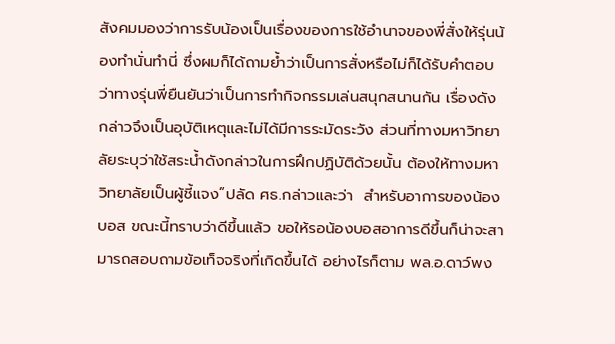สังคมมองว่าการรับน้องเป็นเรื่องของการใช้อำนาจของพี่สั่งให้รุ่นน้องทำนั่นทำนี่ ซึ่งผมก็ได้ถามย้ำว่าเป็นการสั่งหรือไม่ก็ได้รับคำตอบว่าทางรุ่นพี่ยืนยันว่าเป็นการทำกิจกรรมเล่นสนุกสนานกัน เรื่องดังกล่าวจึงเป็นอุบัติเหตุและไม่ได้มีการระมัดระวัง ส่วนที่ทางมหาวิทยาลัยระบุว่าใช้สระน้ำดังกล่าวในการฝึกปฏิบัติด้วยนั้น ต้องให้ทางมหาวิทยาลัยเป็นผู้ชี้แจง”ปลัด ศธ.กล่าวและว่า  สำหรับอาการของน้องบอส ขณะนี้ทราบว่าดีขึ้นแล้ว ขอให้รอน้องบอสอาการดีขึ้นก็น่าจะสามารถสอบถามข้อเท็จจริงที่เกิดขึ้นได้ อย่างไรก็ตาม พล.อ.ดาว์พง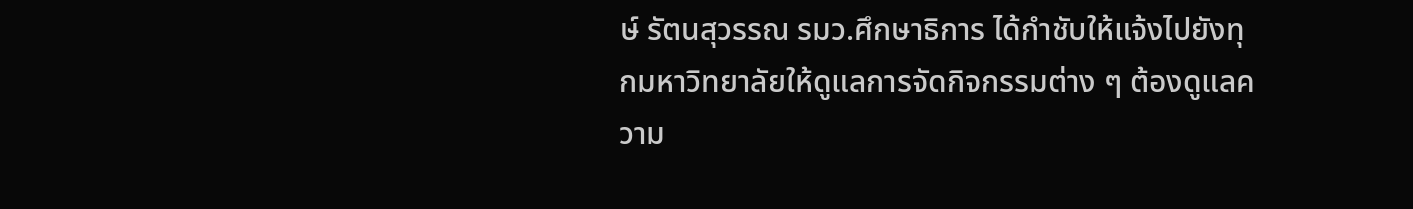ษ์ รัตนสุวรรณ รมว.ศึกษาธิการ ได้กำชับให้แจ้งไปยังทุกมหาวิทยาลัยให้ดูแลการจัดกิจกรรมต่าง ๆ ต้องดูแลความ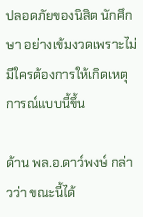ปลอดภัยของนิสิต นักศึกษา อย่างเข้มงวดเพราะไม่มีใครต้องการให้เกิดเหตุการณ์แบบนี้ขึ้น

ด้าน พล.อ.ดาว์พงษ์ กล่าวว่า ขณะนี้ได้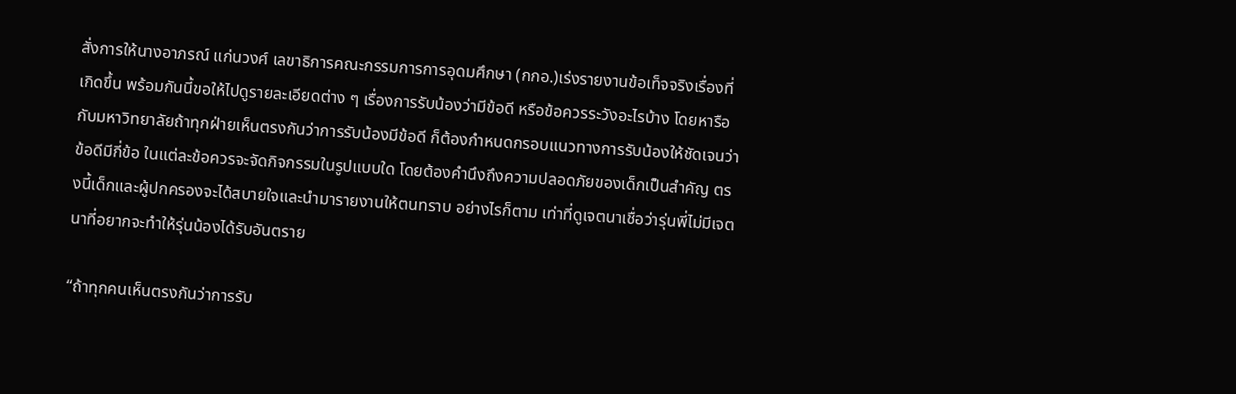สั่งการให้นางอาภรณ์ แก่นวงศ์ เลขาธิการคณะกรรมการการอุดมศึกษา (กกอ.)เร่งรายงานข้อเท็จจริงเรื่องที่เกิดขึ้น พร้อมกันนี้ขอให้ไปดูรายละเอียดต่าง ๆ เรื่องการรับน้องว่ามีข้อดี หรือข้อควรระวังอะไรบ้าง โดยหารือกับมหาวิทยาลัยถ้าทุกฝ่ายเห็นตรงกันว่าการรับน้องมีข้อดี ก็ต้องกำหนดกรอบแนวทางการรับน้องให้ชัดเจนว่า ข้อดีมีกี่ข้อ ในแต่ละข้อควรจะจัดกิจกรรมในรูปแบบใด โดยต้องคำนึงถึงความปลอดภัยของเด็กเป็นสำคัญ ตรงนี้เด็กและผู้ปกครองจะได้สบายใจและนำมารายงานให้ตนทราบ อย่างไรก็ตาม เท่าที่ดูเจตนาเชื่อว่ารุ่นพี่ไม่มีเจตนาที่อยากจะทำให้รุ่นน้องได้รับอันตราย

“ถ้าทุกคนเห็นตรงกันว่าการรับ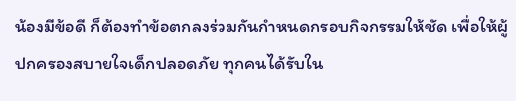น้องมีข้อดี ก็ต้องทำข้อตกลงร่วมกันกำหนดกรอบกิจกรรมให้ชัด เพื่อให้ผู้ปกครองสบายใจเด็กปลอดภัย ทุกคนได้รับใน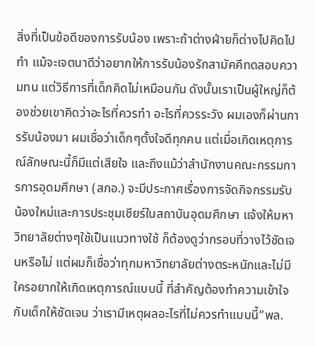สิ่งที่เป็นข้อดีของการรับน้อง เพราะถ้าต่างฝ่ายก็ต่างไปคิดไปทำ แม้จะเจตนาดีว่าอยากให้การรับน้องรักสามัคคีทดสอบความทน แต่วิธีการที่เด็กคิดไม่เหมือนกัน ดังนั้นเราเป็นผู้ใหญ่ก็ต้องช่วยเขาคิดว่าอะไรที่ควรทำ อะไรที่ควรระวัง ผมเองก็ผ่านการรับน้องมา ผมเชื่อว่าเด็กๆตั้งใจดีทุกคน แต่เมื่อเกิดเหตุการณ์ลักษณะนี้ก็มีแต่เสียใจ และถึงแม้ว่าสำนักงานคณะกรรมการการอุดมศึกษา (สกอ.) จะมีประกาศเรื่องการจัดกิจกรรมรับน้องใหม่และการประชุมเชียร์ในสถาบันอุดมศึกษา แจ้งให้มหาวิทยาลัยต่างๆใช้เป็นแนวทางใช้ ก็ต้องดูว่ากรอบที่วางไว้ชัดเจนหรือไม่ แต่ผมก็เชื่อว่าทุกมหาวิทยาลัยต่างตระหนักและไม่มีใครอยากให้เกิดเหตุการณ์แบบนี้ ที่สำคัญต้องทำความเข้าใจกับเด็กให้ชัดเจน ว่าเรามีเหตุผลอะไรที่ไม่ควรทำแบบนี้”พล.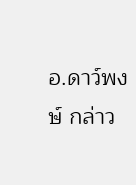อ.ดาว์พงษ์ กล่าว